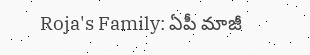Roja's Family: ఏపీ మాజీ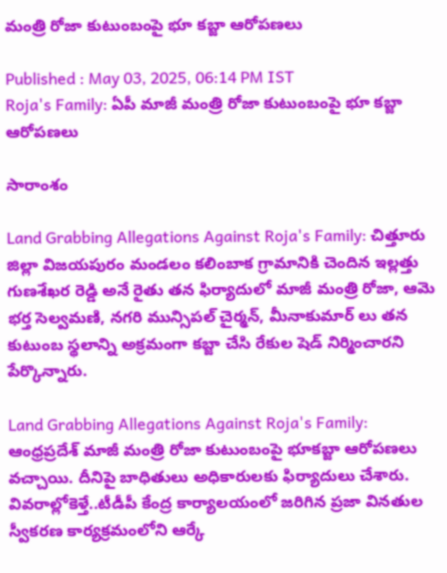మంత్రి రోజా కుటుంబంపై భూ కబ్జా ఆరోపణలు

Published : May 03, 2025, 06:14 PM IST
Roja's Family: ఏపీ మాజీ మంత్రి రోజా కుటుంబంపై భూ కబ్జా ఆరోపణలు

సారాంశం

Land Grabbing Allegations Against Roja's Family: చిత్తూరు జిల్లా విజయపురం మండలం కలింబాక గ్రామానికి చెందిన ఇల్లత్తు గుణశేఖర రెడ్డి అనే రైతు తన ఫిర్యాదులో మాజీ మంత్రి రోజా, ఆమె భర్త సెల్వమణి, నగరి మున్సిపల్ చైర్మన్, మీనాకుమార్ లు తన కుటుంబ స్థలాన్ని అక్రమంగా కబ్జా చేసి రేకుల షెడ్ నిర్మించారని పేర్కొన్నారు.

Land Grabbing Allegations Against Roja's Family: ఆంధ్రప్రదేశ్ మాజీ మంత్రి రోజా కుటుంబంపై భూక‌బ్జా ఆరోప‌ణ‌లు వ‌చ్చాయి. దీనిపై బాధితులు అధికారుల‌కు ఫిర్యాదులు చేశారు. వివ‌రాల్లోకెళ్తే..టీడీపీ కేంద్ర కార్యాలయంలో జరిగిన ప్రజా వినతుల స్వీకరణ కార్యక్రమంలోని ఆర్కే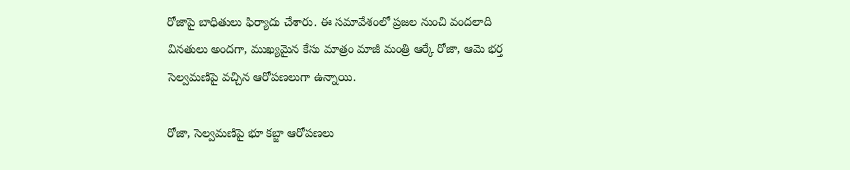రోజాపై బాధితులు ఫిర్యాదు చేశారు. ఈ సమావేశంలో ప్రజల నుంచి వందలాది వినతులు అందగా, ముఖ్యమైన కేసు మాత్రం మాజీ మంత్రి ఆర్కే రోజా, ఆమె భర్త సెల్వమణిపై వచ్చిన ఆరోపణలుగా ఉన్నాయి.

రోజా, సెల్వమణిపై భూ కబ్జా ఆరోపణలు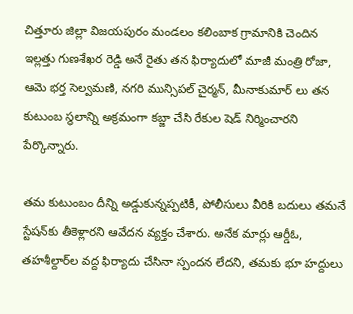చిత్తూరు జిల్లా విజయపురం మండలం కలింబాక గ్రామానికి చెందిన ఇల్లత్తు గుణశేఖర రెడ్డి అనే రైతు తన ఫిర్యాదులో మాజీ మంత్రి రోజా, ఆమె భర్త సెల్వమణి, నగరి మున్సిపల్ చైర్మన్, మీనాకుమార్ లు తన కుటుంబ స్థలాన్ని అక్రమంగా కబ్జా చేసి రేకుల షెడ్ నిర్మించారని పేర్కొన్నారు.

తమ కుటుంబం దీన్ని అడ్డుకున్నప్పటికీ, పోలీసులు వీరికి బదులు తమనే స్టేషన్‌కు తీకెళ్లారని ఆవేదన వ్యక్తం చేశారు. అనేక మార్లు ఆర్డీఓ, తహశీల్దార్‌ల వద్ద ఫిర్యాదు చేసినా స్పందన లేదని, తమకు భూ హద్దులు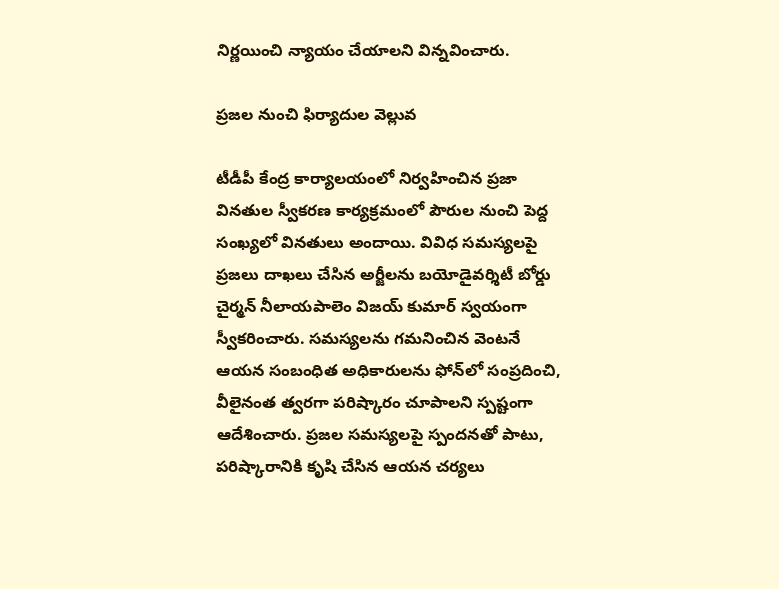నిర్ణయించి న్యాయం చేయాలని విన్నవించారు.

ప్రజల నుంచి ఫిర్యాదుల వెల్లువ

టీడీపీ కేంద్ర కార్యాలయంలో నిర్వహించిన ప్రజా వినతుల స్వీకరణ కార్యక్రమంలో పౌరుల నుంచి పెద్ద సంఖ్యలో వినతులు అందాయి. వివిధ సమస్యలపై ప్రజలు దాఖలు చేసిన అర్జీలను బయోడైవర్శిటీ బోర్డు చైర్మన్ నీలాయపాలెం విజయ్ కుమార్ స్వయంగా స్వీకరించారు. సమస్యలను గమనించిన వెంటనే ఆయన సంబంధిత అధికారులను ఫోన్‌లో సంప్రదించి, వీలైనంత త్వరగా పరిష్కారం చూపాలని స్పష్టంగా ఆదేశించారు. ప్రజల సమస్యలపై స్పందనతో పాటు, పరిష్కారానికి కృషి చేసిన ఆయన చర్యలు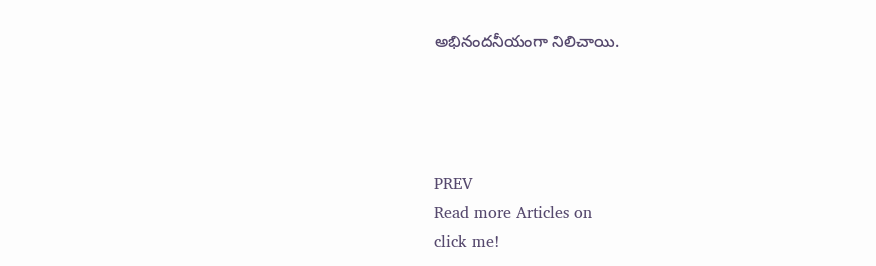అభినందనీయంగా నిలిచాయి.




PREV
Read more Articles on
click me!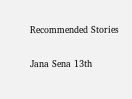Recommended Stories

Jana Sena 13th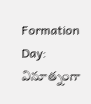Formation Day: వినూత్నంగా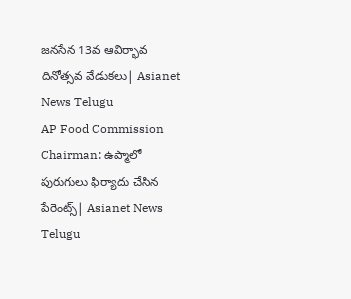జనసేన 13వ ఆవిర్భావ దినోత్సవ వేడుకలు| Asianet News Telugu
AP Food Commission Chairman: ఉప్మాలో పురుగులు ఫిర్యాదు చేసిన పేరెంట్స్| Asianet News Telugu